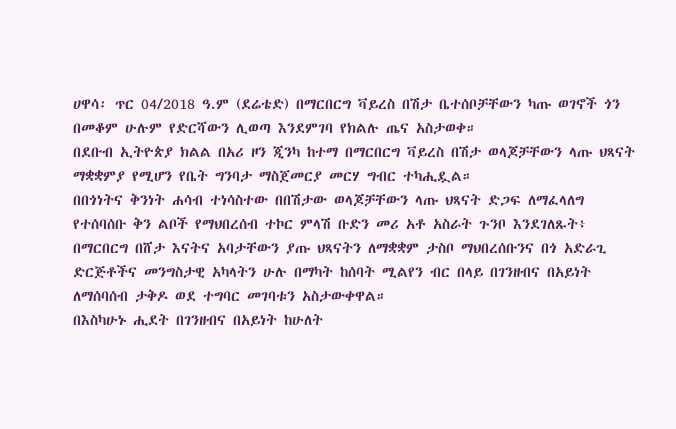ሀዋሳ፡ ጥር 04/2018 ዓ.ም (ደሬቴድ) በማርበርግ ቫይረስ በሽታ ቤተሰቦቻቸውን ካጡ ወገኖች ጎን በመቆም ሁሉም የድርሻውን ሊወጣ እንደምገባ የክልሉ ጤና አስታወቀ።
በደቡብ ኢትዮጵያ ክልል በአሪ ዞን ጂንካ ከተማ በማርበርግ ቫይረስ በሽታ ወላጆቻቸውን ላጡ ህጻናት ማቋቋምያ የሚሆን የቤት ግንባታ ማስጀመርያ መርሃ ግብር ተካሒዷል።
በበጎነትና ቅንነት ሐሳብ ተነሳስተው በበሽታው ወላጆቻቸውን ላጡ ህጻናት ድጋፍ ለማፈላለግ የተሰባሰቡ ቅን ልቦች የማህበረሰብ ተኮር ምላሽ ቡድን መሪ አቶ አስራት ጉንቦ እንደገለጹት፥ በማርበርግ በሸታ እናትና አባታቸውን ያጡ ህጻናትን ለማቋቋም ታስቦ ማህበረሰቡንና በጎ አድራጊ ድርጅቶችና መንግስታዊ አካላትን ሁሉ በማካት ከሰባት ሚልየን ብር በላይ በገንዘብና በአይነት ለማሰባሰብ ታቅዶ ወደ ተግባር መገባቱን አስታውቀዋል።
በእስካሁኑ ሒደት በገንዘብና በአይነት ከሁለት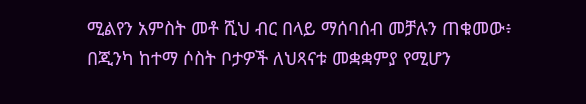ሚልየን አምስት መቶ ሺህ ብር በላይ ማሰባሰብ መቻሉን ጠቁመው፥ በጂንካ ከተማ ሶስት ቦታዎች ለህጻናቱ መቋቋምያ የሚሆን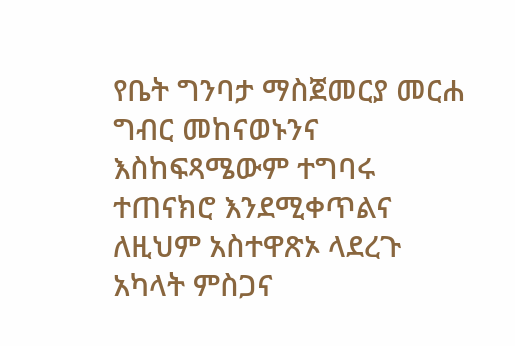የቤት ግንባታ ማስጀመርያ መርሐ ግብር መከናወኑንና እስከፍጻሜውም ተግባሩ ተጠናክሮ እንደሚቀጥልና ለዚህም አስተዋጽኦ ላደረጉ አካላት ምስጋና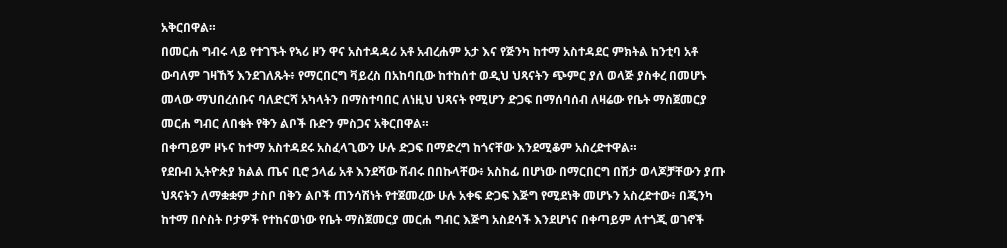አቅርበዋል።
በመርሐ ግብሩ ላይ የተገኙት የኣሪ ዞን ዋና አስተዳዳሪ አቶ አብረሐም አታ እና የጅንካ ከተማ አስተዳደር ምክትል ከንቲባ አቶ ውባለም ገዛኸኝ እንደገለጹት፥ የማርበርግ ቫይረስ በአከባቢው ከተከሰተ ወዲህ ህጻናትን ጭምር ያለ ወላጅ ያስቀረ በመሆኑ መላው ማህበረሰቡና ባለድርሻ አካላትን በማስተባበር ለነዚህ ህጻናት የሚሆን ድጋፍ በማሰባሰብ ለዛሬው የቤት ማስጀመርያ መርሐ ግብር ለበቁት የቅን ልቦች ቡድን ምስጋና አቅርበዋል።
በቀጣይም ዞኑና ከተማ አስተዳደሩ አስፈላጊውን ሁሉ ድጋፍ በማድረግ ከጎናቸው እንደሚቆም አስረድተዋል።
የደቡብ ኢትዮጵያ ክልል ጤና ቢሮ ኃላፊ አቶ እንደሻው ሽብሩ በበኩላቸው፥ አስከፊ በሆነው በማርበርግ በሽታ ወላጆቻቸውን ያጡ ህጻናትን ለማቋቋም ታስቦ በቅን ልቦች ጠንሳሽነት የተጀመረው ሁሉ አቀፍ ድጋፍ እጅግ የሚደነቅ መሆኑን አስረድተው፥ በጂንካ ከተማ በሶስት ቦታዎች የተከናወነው የቤት ማስጀመርያ መርሐ ግብር እጅግ አስደሳች እንደሆነና በቀጣይም ለተጎጂ ወገኖች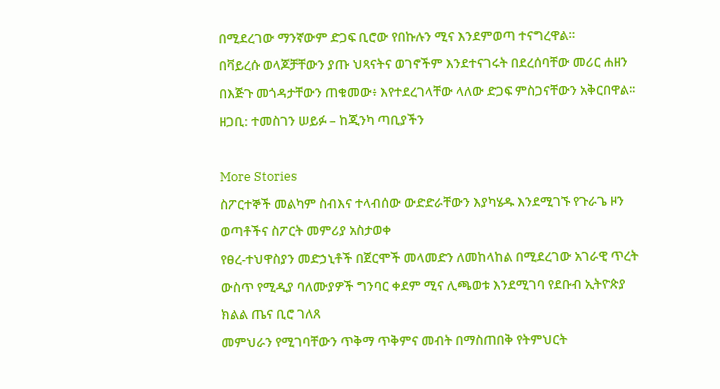በሚደረገው ማንኛውም ድጋፍ ቢሮው የበኩሉን ሚና እንደምወጣ ተናግረዋል።
በቫይረሱ ወላጆቻቸውን ያጡ ህጻናትና ወገኖችም እንደተናገሩት በደረሰባቸው መሪር ሐዘን በእጅጉ መጎዳታቸውን ጠቁመው፥ እየተደረገላቸው ላለው ድጋፍ ምስጋናቸውን አቅርበዋል፡፡
ዘጋቢ: ተመስገን ሠይፉ – ከጂንካ ጣቢያችን

More Stories
ስፖርተኞች መልካም ስብእና ተላብሰው ውድድራቸውን እያካሄዱ እንደሚገኙ የጉራጌ ዞን ወጣቶችና ስፖርት መምሪያ አስታወቀ
የፀረ-ተህዋስያን መድኃኒቶች በጀርሞች መላመድን ለመከላከል በሚደረገው አገራዊ ጥረት ውስጥ የሚዲያ ባለሙያዎች ግንባር ቀደም ሚና ሊጫወቱ እንደሚገባ የደቡብ ኢትዮጵያ ክልል ጤና ቢሮ ገለጸ
መምህራን የሚገባቸውን ጥቅማ ጥቅምና መብት በማስጠበቅ የትምህርት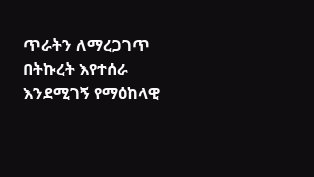ጥራትን ለማረጋገጥ በትኩረት እየተሰራ እንደሚገኝ የማዕከላዊ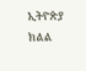ኢትዮጵያ ክልል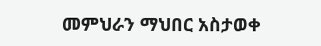መምህራን ማህበር አስታወቀ